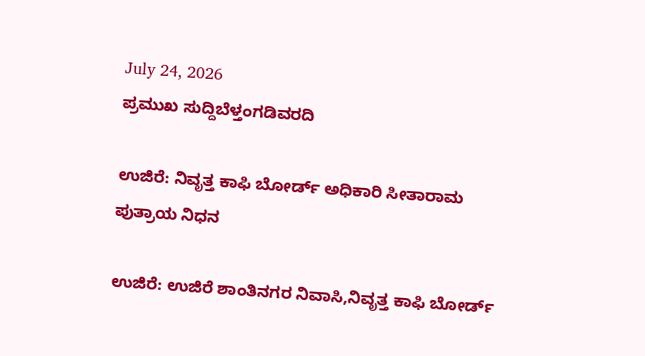July 24, 2026
ಪ್ರಮುಖ ಸುದ್ದಿಬೆಳ್ತಂಗಡಿವರದಿ

ಉಜಿರೆ: ನಿವೃತ್ತ ಕಾಫಿ ಬೋರ್ಡ್ ಅಧಿಕಾರಿ ಸೀತಾರಾಮ ಪುತ್ರಾಯ ನಿಧನ

ಉಜಿರೆ: ಉಜಿರೆ ಶಾಂತಿನಗರ ನಿವಾಸಿ,ನಿವೃತ್ತ ಕಾಫಿ ಬೋರ್ಡ್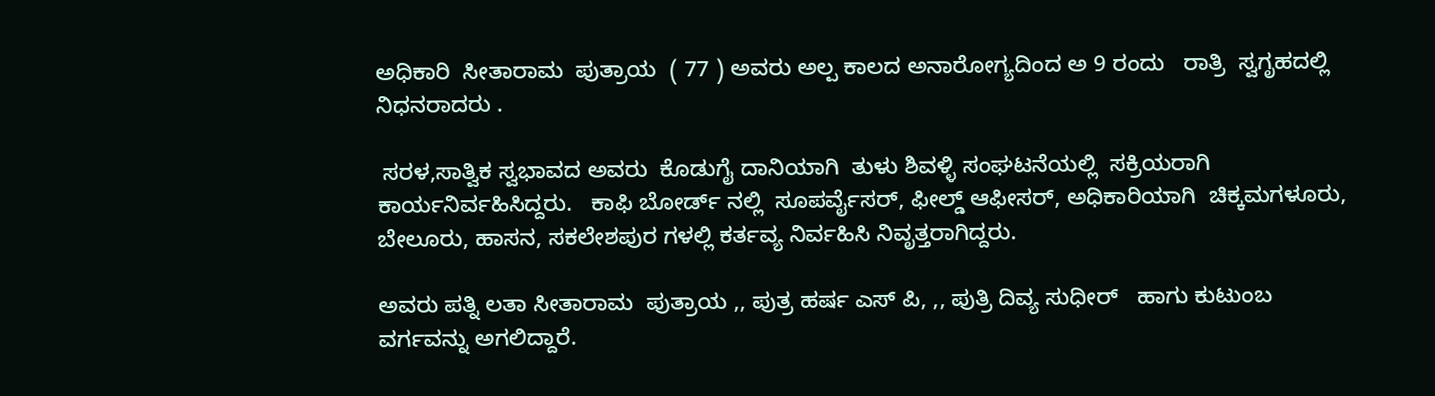ಅಧಿಕಾರಿ  ಸೀತಾರಾಮ  ಪುತ್ರಾಯ  ( 77 ) ಅವರು ಅಲ್ಪ ಕಾಲದ ಅನಾರೋಗ್ಯದಿಂದ ಅ 9 ರಂದು   ರಾತ್ರಿ  ಸ್ವಗೃಹದಲ್ಲಿ  ನಿಧನರಾದರು .

 ಸರಳ,ಸಾತ್ವಿಕ ಸ್ವಭಾವದ ಅವರು  ಕೊಡುಗೈ ದಾನಿಯಾಗಿ  ತುಳು ಶಿವಳ್ಳಿ ಸಂಘಟನೆಯಲ್ಲಿ  ಸಕ್ರಿಯರಾಗಿ  ಕಾರ್ಯನಿರ್ವಹಿಸಿದ್ದರು.   ಕಾಫಿ ಬೋರ್ಡ್ ನಲ್ಲಿ  ಸೂಪರ್ವೈಸರ್, ಫೀಲ್ಡ್ ಆಫೀಸರ್, ಅಧಿಕಾರಿಯಾಗಿ  ಚಿಕ್ಕಮಗಳೂರು, ಬೇಲೂರು, ಹಾಸನ, ಸಕಲೇಶಪುರ ಗಳಲ್ಲಿ ಕರ್ತವ್ಯ ನಿರ್ವಹಿಸಿ ನಿವೃತ್ತರಾಗಿದ್ದರು.

ಅವರು ಪತ್ನಿ ಲತಾ ಸೀತಾರಾಮ  ಪುತ್ರಾಯ ,, ಪುತ್ರ ಹರ್ಷ ಎಸ್ ಪಿ, ,, ಪುತ್ರಿ ದಿವ್ಯ ಸುಧೀರ್   ಹಾಗು ಕುಟುಂಬ ವರ್ಗವನ್ನು ಅಗಲಿದ್ದಾರೆ.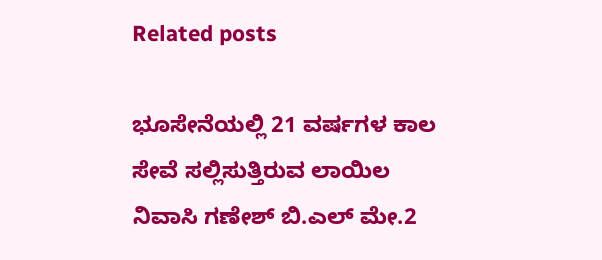Related posts

ಭೂಸೇನೆಯಲ್ಲಿ 21 ವರ್ಷಗಳ ಕಾಲ ಸೇವೆ ಸಲ್ಲಿಸುತ್ತಿರುವ ಲಾಯಿಲ ನಿವಾಸಿ ಗಣೇಶ್ ಬಿ.ಎಲ್ ಮೇ.2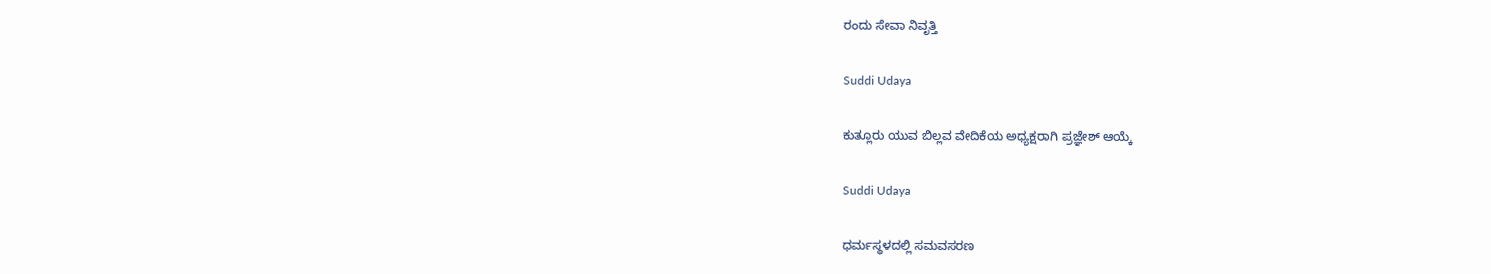ರಂದು ಸೇವಾ ನಿವೃತ್ತಿ

Suddi Udaya

ಕುತ್ಲೂರು ಯುವ ಬಿಲ್ಲವ ವೇದಿಕೆಯ ಅಧ್ಯಕ್ಷರಾಗಿ ಪ್ರಜ್ಞೇಶ್ ಆಯ್ಕೆ

Suddi Udaya

ಧರ್ಮಸ್ಥಳದಲ್ಲಿ ಸಮವಸರಣ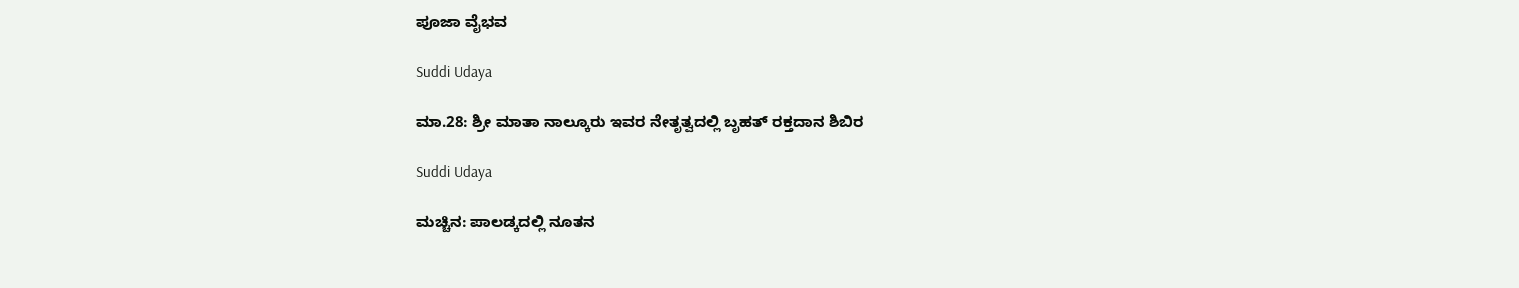ಪೂಜಾ ವೈಭವ

Suddi Udaya

ಮಾ.28: ಶ್ರೀ ಮಾತಾ ನಾಲ್ಕೂರು ಇವರ ನೇತೃತ್ವದಲ್ಲಿ ಬೃಹತ್ ರಕ್ತದಾನ ಶಿಬಿರ

Suddi Udaya

ಮಚ್ಚಿನ: ಪಾಲಡ್ಕದಲ್ಲಿ ನೂತನ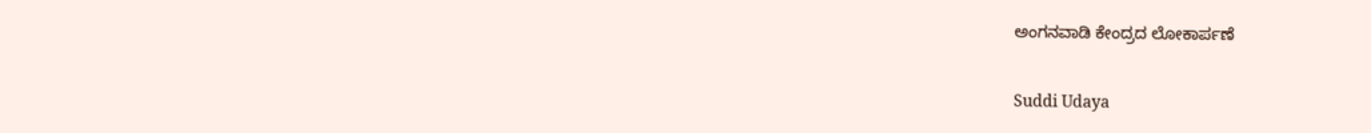ಅಂಗನವಾಡಿ ಕೇಂದ್ರದ ಲೋಕಾರ್ಪಣೆ

Suddi Udaya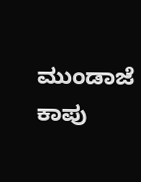ಮುಂಡಾಜೆ ಕಾಪು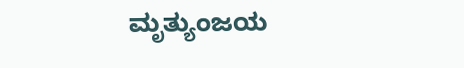ಮೃತ್ಯುಂಜಯ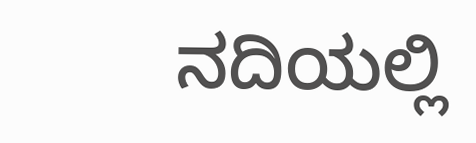ನದಿಯಲ್ಲಿ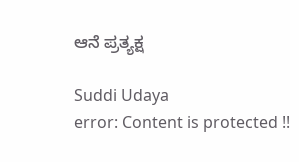ಆನೆ ಪ್ರತ್ಯಕ್ಷ

Suddi Udaya
error: Content is protected !!